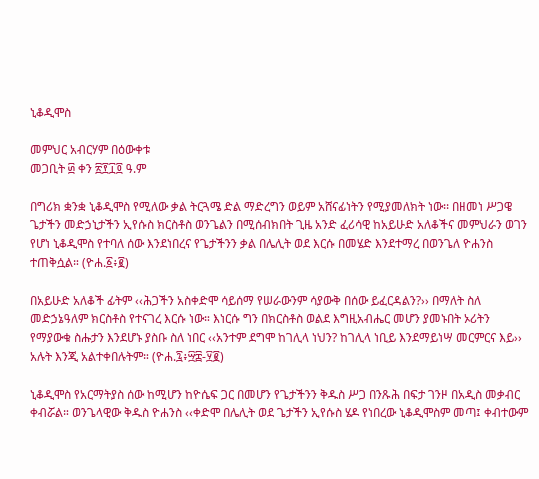ኒቆዲሞስ

መምህር አብርሃም በዕውቀቱ
መጋቢት ፴ ቀን ፳፻፲፬ ዓ.ም

በግሪክ ቋንቋ ኒቆዲሞስ የሚለው ቃል ትርጓሜ ድል ማድረግን ወይም አሸናፊነትን የሚያመለክት ነው፡፡ በዘመነ ሥጋዌ ጌታችን መድኃኒታችን ኢየሱስ ክርስቶስ ወንጌልን በሚሰብክበት ጊዜ አንድ ፈሪሳዊ ከአይሁድ አለቆችና መምህራን ወገን የሆነ ኒቆዲሞስ የተባለ ሰው እንደነበረና የጌታችንን ቃል በሌሊት ወደ እርሱ በመሄድ እንደተማረ በወንጌለ ዮሐንስ ተጠቅሷል። (ዮሐ.፩፥፪)

በአይሁድ አለቆች ፊትም ‹‹ሕጋችን አስቀድሞ ሳይሰማ የሠራውንም ሳያውቅ በሰው ይፈርዳልን?›› በማለት ስለ መድኃኔዓለም ክርስቶስ የተናገረ እርሱ ነው። እነርሱ ግን በክርስቶስ ወልደ እግዚአብሔር መሆን ያመኑበት ኦሪትን የማያውቁ ስሑታን እንደሆኑ ያስቡ ስለ ነበር ‹‹አንተም ደግሞ ከገሊላ ነህን? ከገሊላ ነቢይ እንደማይነሣ መርምርና እይ›› አሉት እንጂ አልተቀበሉትም። (ዮሐ.፯፥፵፰-፶፪)

ኒቆዲሞስ የአርማትያስ ሰው ከሚሆን ከዮሴፍ ጋር በመሆን የጌታችንን ቅዱስ ሥጋ በንጹሕ በፍታ ገንዞ በአዲስ መቃብር ቀብሯል። ወንጌላዊው ቅዱስ ዮሐንስ ‹‹ቀድሞ በሌሊት ወደ ጌታችን ኢየሱስ ሄዶ የነበረው ኒቆዲሞስም መጣ፤ ቀብተውም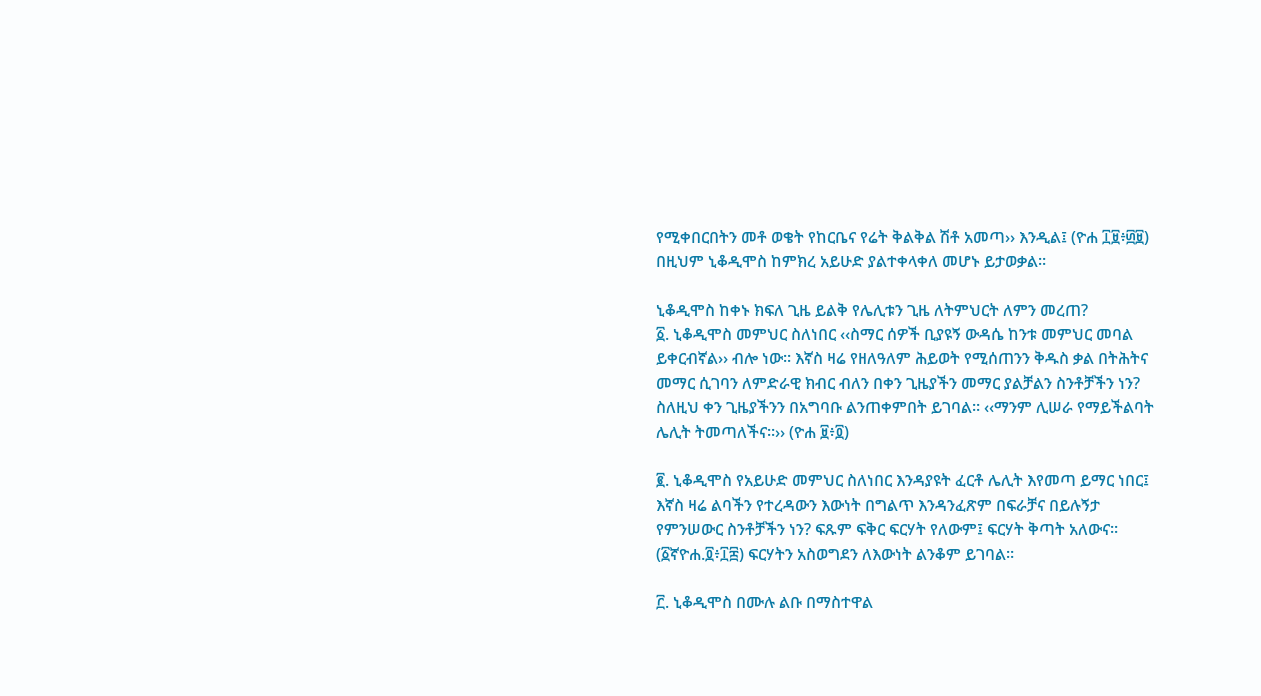የሚቀበርበትን መቶ ወቄት የከርቤና የሬት ቅልቅል ሽቶ አመጣ›› እንዲል፤ (ዮሐ ፲፱፥፴፱) በዚህም ኒቆዲሞስ ከምክረ አይሁድ ያልተቀላቀለ መሆኑ ይታወቃል።

ኒቆዲሞስ ከቀኑ ክፍለ ጊዜ ይልቅ የሌሊቱን ጊዜ ለትምህርት ለምን መረጠ?
፩. ኒቆዲሞስ መምህር ስለነበር ‹‹ስማር ሰዎች ቢያዩኝ ውዳሴ ከንቱ መምህር መባል ይቀርብኛል›› ብሎ ነው፡፡ እኛስ ዛሬ የዘለዓለም ሕይወት የሚሰጠንን ቅዱስ ቃል በትሕትና መማር ሲገባን ለምድራዊ ክብር ብለን በቀን ጊዜያችን መማር ያልቻልን ስንቶቻችን ነን? ስለዚህ ቀን ጊዜያችንን በአግባቡ ልንጠቀምበት ይገባል። ‹‹ማንም ሊሠራ የማይችልባት ሌሊት ትመጣለችና፡፡›› (ዮሐ ፱፥፬)

፪. ኒቆዲሞስ የአይሁድ መምህር ስለነበር እንዳያዩት ፈርቶ ሌሊት እየመጣ ይማር ነበር፤ እኛስ ዛሬ ልባችን የተረዳውን እውነት በግልጥ እንዳንፈጽም በፍራቻና በይሉኝታ የምንሠውር ስንቶቻችን ነን? ፍጹም ፍቅር ፍርሃት የለውም፤ ፍርሃት ቅጣት አለውና፡፡ (፩ኛዮሐ.፬፥፲፰) ፍርሃትን አስወግደን ለእውነት ልንቆም ይገባል።

፫. ኒቆዲሞስ በሙሉ ልቡ በማስተዋል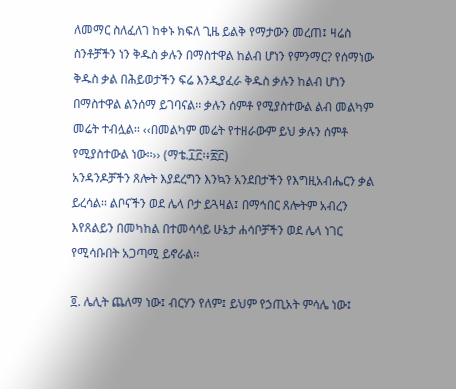ለመማር ስለፈለገ ከቀኑ ክፍለ ጊዜ ይልቅ የማታውን መረጠ፤ ዛሬስ ስንቶቻችን ነን ቅዱስ ቃሉን በማስተዋል ከልብ ሆነን የምንማር? የሰማነው ቅዱስ ቃል በሕይወታችን ፍሬ እንዲያፈራ ቅዱስ ቃሉን ከልብ ሆነን በማስተዋል ልንሰማ ይገባናል፡፡ ቃሉን ሰምቶ የሚያስተውል ልብ መልካም መሬት ተብሏል፡፡ ‹‹በመልካም መሬት የተዘራውም ይህ ቃሉን ሰምቶ የሚያስተውል ነው፡፡›› (ማቴ.፲፫፡፥፳፫)
አንዳንዶቻችን ጸሎት እያደረግን እንኳን አንደበታችን የእግዚአብሔርን ቃል ይረሳል፡፡ ልቦናችን ወደ ሌላ ቦታ ይጓዛል፤ በማኅበር ጸሎትም አብረን እየጸልይን በመካከል በተመሳሳይ ሁኔታ ሐሳቦቻችን ወደ ሌላ ነገር የሚሳቡበት አጋጣሚ ይኖራል፡፡

፬. ሌሊት ጨለማ ነው፤ ብርሃን የለም፤ ይህም የኃጢአት ምሳሌ ነው፤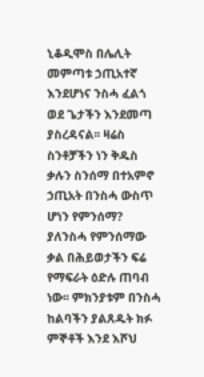ኒቆዲሞስ በሌሊት መምጣቱ ኃጢአተኛ እንደሆነና ንስሓ ፈልጎ ወደ ጌታችን እንደመጣ ያስረዳናል፡፡ ዛሬስ ስንቶቻችን ነን ቅዱስ ቃሉን ስንሰማ በተአምኖ ኃጢአት በንስሓ ውስጥ ሆነን የምንሰማ? ያለንስሓ የምንሰማው ቃል በሕይወታችን ፍሬ የማፍራት ዕድሉ ጠባብ ነው፡፡ ምክንያቱም በንስሓ ከልባችን ያልጸዱት ክፉ ምኞቶች እንደ እሾህ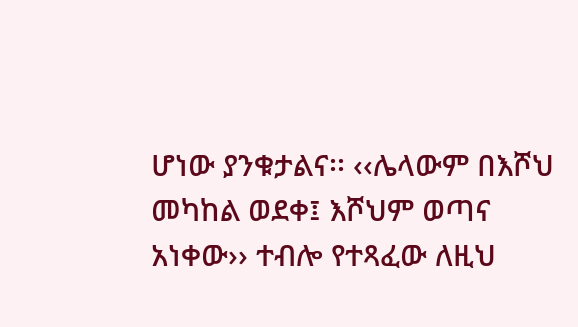ሆነው ያንቁታልና፡፡ ‹‹ሌላውም በእሾህ መካከል ወደቀ፤ እሾህም ወጣና አነቀው›› ተብሎ የተጻፈው ለዚህ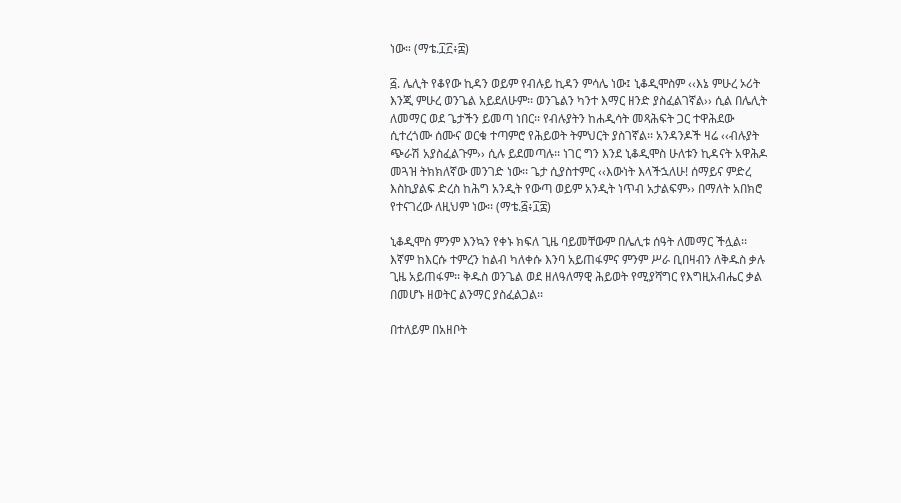ነው። (ማቴ.፲፫፥፰)

፭. ሌሊት የቆየው ኪዳን ወይም የብሉይ ኪዳን ምሳሌ ነው፤ ኒቆዲሞስም ‹‹እኔ ምሁረ ኦሪት እንጂ ምሁረ ወንጌል አይደለሁም፡፡ ወንጌልን ካንተ እማር ዘንድ ያስፈልገኛል›› ሲል በሌሊት ለመማር ወደ ጌታችን ይመጣ ነበር፡፡ የብሉያትን ከሐዲሳት መጻሕፍት ጋር ተዋሕደው ሲተረጎሙ ሰሙና ወርቁ ተጣምሮ የሕይወት ትምህርት ያስገኛል፡፡ አንዳንዶች ዛሬ ‹‹ብሉያት ጭራሽ አያስፈልጉም›› ሲሉ ይደመጣሉ፡፡ ነገር ግን እንደ ኒቆዲሞስ ሁለቱን ኪዳናት አዋሕዶ መጓዝ ትክክለኛው መንገድ ነው፡፡ ጌታ ሲያስተምር ‹‹እውነት እላችኋለሁ! ሰማይና ምድረ እስኪያልፍ ድረስ ከሕግ አንዲት የውጣ ወይም አንዲት ነጥብ አታልፍም›› በማለት አበክሮ የተናገረው ለዚህም ነው፡፡ (ማቴ.፭፥፲፰)

ኒቆዲሞስ ምንም እንኳን የቀኑ ክፍለ ጊዜ ባይመቸውም በሌሊቱ ሰዓት ለመማር ችሏል፡፡ እኛም ከእርሱ ተምረን ከልብ ካለቀሱ እንባ አይጠፋምና ምንም ሥራ ቢበዛብን ለቅዱስ ቃሉ ጊዜ አይጠፋም፡፡ ቅዱስ ወንጌል ወደ ዘለዓለማዊ ሕይወት የሚያሻግር የእግዚአብሔር ቃል በመሆኑ ዘወትር ልንማር ያስፈልጋል፡፡

በተለይም በአዘቦት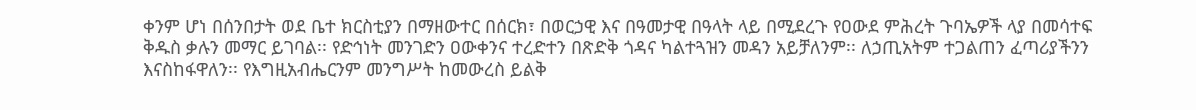ቀንም ሆነ በሰንበታት ወደ ቤተ ክርስቲያን በማዘውተር በሰርክ፣ በወርኃዊ እና በዓመታዊ በዓላት ላይ በሚደረጉ የዐውደ ምሕረት ጉባኤዎች ላያ በመሳተፍ ቅዱስ ቃሉን መማር ይገባል፡፡ የድኅነት መንገድን ዐውቀንና ተረድተን በጽድቅ ጎዳና ካልተጓዝን መዳን አይቻለንም፡፡ ለኃጢአትም ተጋልጠን ፈጣሪያችንን እናስከፋዋለን፡፡ የእግዚአብሔርንም መንግሥት ከመውረስ ይልቅ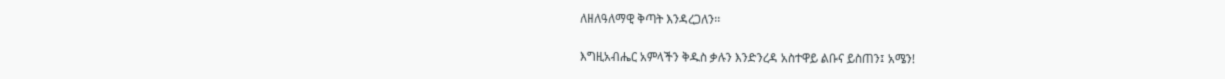ለዘለዓለማዊ ቅጣት እንዳረጋለን፡፡

እግዚአብሔር አምላችን ቅዱስ ቃሉን እንድንረዳ አስተዋይ ልቡና ይስጠን፤ አሜን!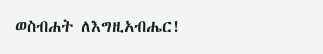ወስብሐት ለእግዚአብሔር!